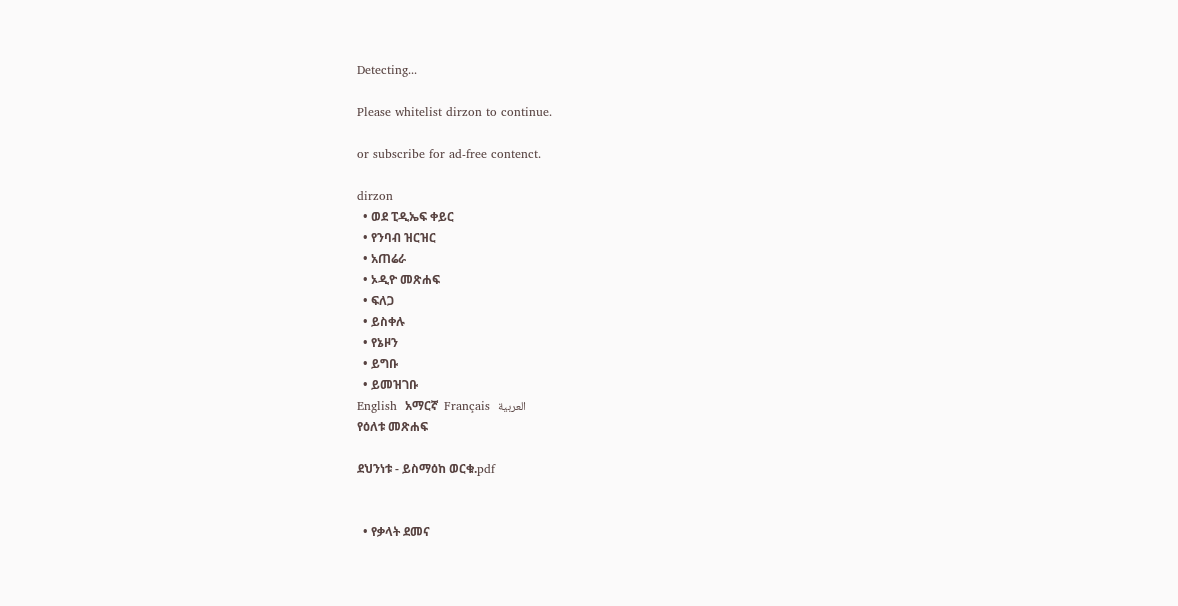Detecting...

Please whitelist dirzon to continue.

or subscribe for ad-free contenct.

dirzon
  • ወደ ፒዲኤፍ ቀይር
  • የንባብ ዝርዝር
  • አጠሬራ
  • ኦዲዮ መጽሐፍ
  • ፍለጋ
  • ይስቀሉ
  • የኔዞን
  • ይግቡ
  • ይመዝገቡ
English  አማርኛ  Français  العربية
የዕለቱ መጽሐፍ

ደህንነቱ - ይስማዕከ ወርቁ.pdf


  • የቃላት ደመና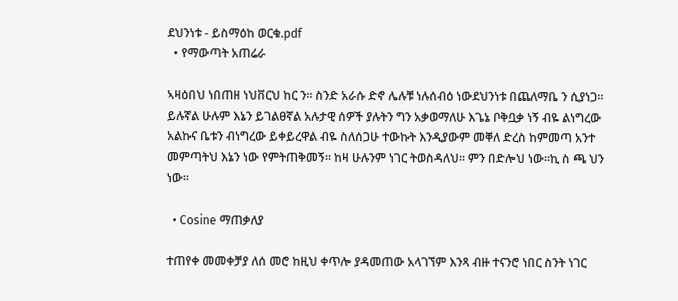ደህንነቱ - ይስማዕከ ወርቁ.pdf
  • የማውጣት አጠሬራ

ኣዛዕበህ ነበጠዘ ነህቨርህ ከር ን። ስንድ አራሱ ድኖ ሌሉቹ ነሉሰብዕ ነውደህንነቱ በጨለማቤ ን ሲያነጋ። ይሉኛል ሁሉም እኔን ይገልፀኛል አሉታዊ ሰዎች ያሉትን ግን አቃወማለሁ እጌኔ ቦቅቧቃ ነኝ ብዬ ልነግረው አልኩና ቤቱን ብነግረው ይቀይረዋል ብዬ ስለሰጋሁ ተውኩት እንዲያውም መቐለ ድረስ ከምመጣ አንተ መምጣትህ እኔን ነው የምትጠቅመኝ። ከዛ ሁሉንም ነገር ትወስዳለህ። ምን በድሎህ ነው።ኪ ስ ጫ ህን ነው።

  • Cosine ማጠቃለያ

ተጠየቀ መመቀቻያ ለሰ መሮ ከዚህ ቀጥሎ ያዳመጠው አላገኘም እንጻ ብዙ ተናንሮ ነበር ስንት ነገር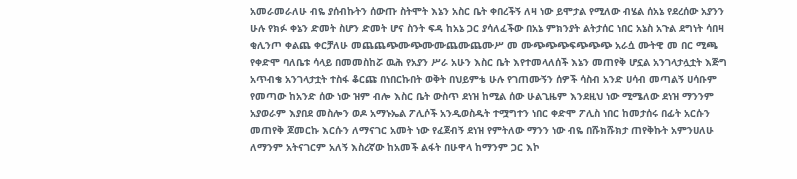አመራመራለሁ ብዬ ያሰብኩትን ሰውጡ ስትሞት እኔን አስር ቤት ቀበረችኝ ለዛ ነው ይሞታል የሚለው ብሄል ሰአኔ የደረሰው አያንን ሁሉ የክፉ ቀኔን ድመት ስሆን ድመት ሆና ስንት ፍዳ ከአኔ ጋር ያሳለፈችው በአኔ ምክንያት ልትታሰር ነበር አኔስ አጉል ደግነት ሳበዛ ቂሊንጦ ቀልጨ ቀርቻለሁ መጨጨጭሙጭሙሙጨሙጨሙሥ መ ሙጭጭጭፍጭጭጭ አራሷ ሙትዊ መ በር ሚጫ የቀድሞ ባለቤቱ ሳላይ በመመስከሯ ዉሕ የአያን ሥራ አሁን እስር ቤት እየተመላለሰች እኔን መጠየቅ ሆኗል አንገላታሏቷት እጅግ አጥብቄ አንገላታቷት ተስፋ ቆርጩ በነበርኩበት ወቅት በህይምቴ ሁሉ የገጠሙኝን ሰዎች ሳስብ አንድ ሀሳብ መጣልኝ ሀሳቡም የመጣው ከአንድ ሰው ነው ዝም ብሎ እስር ቤት ውስጥ ደነዝ ከሚል ሰው ሁልጊዜም እንደዚህ ነው ሚሜለው ደነዝ ማንንም አያወራም እያበደ መስሎን ወዶ አማኑኤል ፖሊሶች አንዲወስዱት ተሟግተን ነበር ቀድሞ ፖሊስ ነበር ከመታሰሩ በፊት አርሱን መጠየቅ ጆመርኩ እርሱን ለማናገር አመት ነው የፈጀብኝ ደነዝ የምትለው ማንን ነው ብዬ በሹክሹክታ ጠየቅኩት አምንሀለሁ ለማንም አትናገርም አለኝ እስረኛው ከአመች ልፋት በሁዋላ ከማንም ጋር እኮ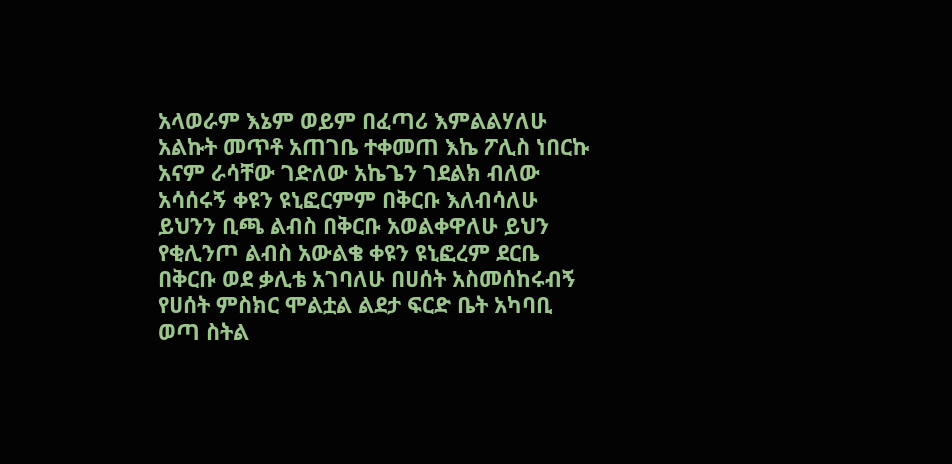አላወራም እኔም ወይም በፈጣሪ እምልልሃለሁ አልኩት መጥቶ አጠገቤ ተቀመጠ እኬ ፖሊስ ነበርኩ አናም ራሳቸው ገድለው አኬጌን ገደልክ ብለው አሳሰሩኝ ቀዩን ዩኒፎርምም በቅርቡ እለብሳለሁ ይህንን ቢጫ ልብስ በቅርቡ አወልቀዋለሁ ይህን የቂሊንጦ ልብስ አውልቄ ቀዩን ዩኒፎረም ደርቤ በቅርቡ ወደ ቃሊቴ አገባለሁ በሀሰት አስመሰከሩብኝ የሀሰት ምስክር ሞልቷል ልደታ ፍርድ ቤት አካባቢ ወጣ ስትል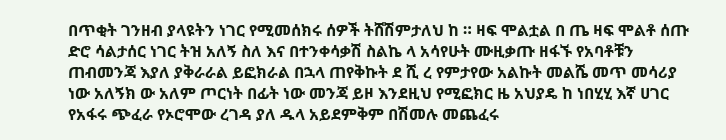በጥቂት ገንዘብ ያላዩትን ነገር የሚመሰክሩ ሰዎች ትሸሽምታለህ ከ ። ዛፍ ሞልቷል በ ጤ ዛፍ ሞልቶ ሰጡ ድሮ ሳልታሰር ነገር ትዝ አለኝ ስለ እና በተንቀሳቃሽ ስልኬ ላ አሳየሁት ሙዚቃጡ ዘፋኙ የአባቶቹን ጠብመንጃ እያለ ያቅራራል ይፎክራል በኋላ ጠየቅኩት ደ ሺ ረ የምታየው አልኩት መልሼ መጥ መሳሪያ ነው አለኝክ ው አለም ጦርነት በፊት ነው መንጃ ይዞ እንደዚህ የሚፎክር ዜ አህያዴ ከ ነበሂሂ እኛ ሀገር የአፋሩ ጭፈራ የኦሮሞው ረገዳ ያለ ዱላ አይደምቅም በሽመሉ መጨፈሩ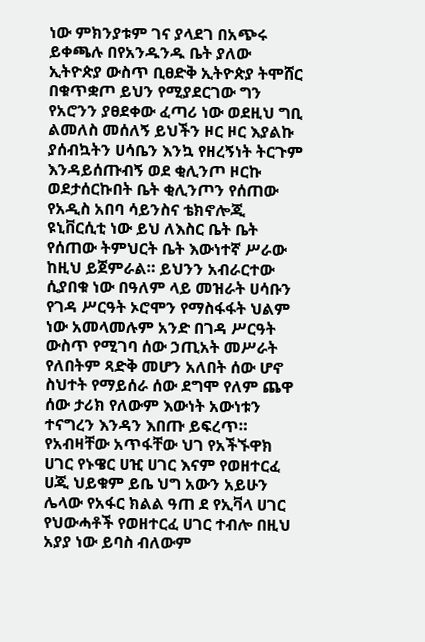ነው ምክንያቱም ገና ያላደገ በአጭሩ ይቀጫሉ በየአንዱንዱ ቤት ያለው ኢትዮጵያ ውስጥ ቢፀድቅ ኢትዮጵያ ትሞሸር በቁጥቋጦ ይህን የሚያደርገው ግን የአሮንን ያፀደቀው ፈጣሪ ነው ወደዚህ ግቢ ልመለስ መሰለኝ ይህችን ዞር ዞር እያልኩ ያሰብኳትን ሀሳቤን እንኳ የዘረኝነት ትርጉም እንዳይሰጡብኝ ወደ ቂሊንጦ ዞርኩ ወደታሰርኩበት ቤት ቂሊንጦን የሰጠው የአዲስ አበባ ሳይንስና ቴክኖሎጂ ዩኒቨርሲቲ ነው ይህ ለእስር ቤት ቤት የሰጠው ትምህርት ቤት እውነተኛ ሥራው ከዚህ ይጀምራል። ይህንን አብራርተው ሲያበቁ ነው በዓለም ላይ መዝራት ሀሳቡን የገዳ ሥርዓት ኦሮሞን የማስፋፋት ህልም ነው አመላመሉም አንድ በገዳ ሥርዓት ውስጥ የሚገባ ሰው ኃጢአት መሥራት የለበትም ጻድቅ መሆን አለበት ሰው ሆኖ ስህተት የማይሰራ ሰው ደግሞ የለም ጨዋ ሰው ታሪክ የለውም እውነት አውነቱን ተናግረን እንዳን እበጡ ይፍረጥ። የአብዛቸው አጥፋቸው ህገ የአችኙዋክ ሀገር የኑዌር ሀዢ ሀገር እናም የወዘተርፈ ሀጂ ህይቁም ይቤ ህግ አውን አይሁን ሌላው የአፋር ክልል ዓጠ ደ የኢቫላ ሀገር የህውሓቶች የወዘተርፈ ሀገር ተብሎ በዚህ አያያ ነው ይባስ ብለውም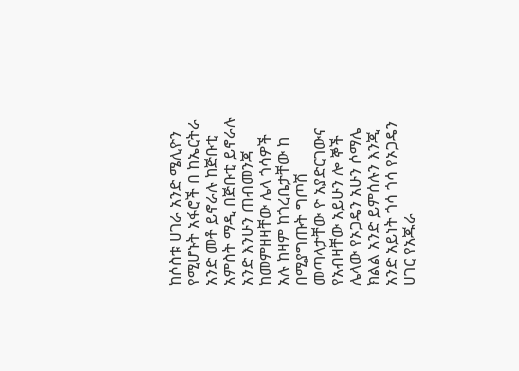ከሶስቱ ሀገራ አንድ ሜሊዮን የሚሆኑት አፋሮች በ ከኤርትራ አንድ መቶ ይኖራሉ ከጅቡቲ አምስት ማዲ በጅቡቲ ይኖራሉ አንድ እንሁን ጠብመንጃ ከመምዘዛቸው ሌላ ጎሳዎች አሉ ከዛም ከጎረቤታቸው ከ በሚያግጡት ግጦሽ መጣላታቸው ዮ አያድርገውና የአብዛቸው አይሁን ሎ ኞች ሌላው የኦጋዴን አሁን ሶማሌ ክልል አንድ ይምሰሉን እንጂ አንድ አይነት ጎሳ ጎሳ የኦጋዴን ሀገር የአጁራ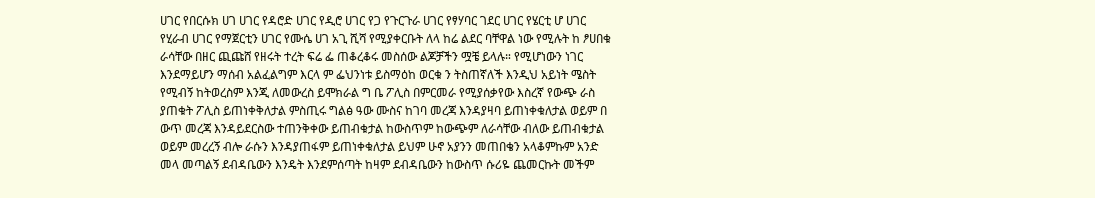ሀገር የበርሱክ ሀገ ሀገር የዳሮድ ሀገር የዲሮ ሀገር የጋ የጉርጉራ ሀገር የፃሃባር ገደር ሀገር የሄርቲ ሆ ሀገር የሂራብ ሀገር የማጀርቲን ሀገር የሙሴ ሀገ አጊ ሺሻ የሚያቀርቡት ለላ ከሬ ልደር ባቸዋል ነው የሚሉት ከ ፆሀበቁ ራሳቸው በዘር ጪጩሸ የዘሩት ተረት ፍሬ ፌ ጠቆረቆሩ መስሰው ልጆቻችን ሟቼ ይላሉ። የሚሆነውን ነገር እንደማይሆን ማሰብ አልፈልግም እርላ ም ፌህንነቱ ይስማዕከ ወርቁ ን ትስጠኛለች እንዲህ አይነት ሜስት የሚብኝ ከትወረስም እንጂ ለመውረስ ይሞክራል ግ ቤ ፖሊስ በምርመራ የሚያሰቃየው እስረኛ የውጭ ራስ ያጠቁት ፖሊስ ይጠነቀቅለታል ምስጢሩ ግልፅ ዓው ሙስና ከገባ መረጃ እንዳያዛባ ይጠነቀቁለታል ወይም በ ውጥ መረጃ እንዳይደርስው ተጠንቅቀው ይጠብቁታል ከውስጥም ከውጭም ለራሳቸው ብለው ይጠብቁታል ወይም መረረኝ ብሎ ራሱን እንዳያጠፋም ይጠነቀቁለታል ይህም ሁኖ አያንን መጠበቄን አላቆምኩም አንድ መላ መጣልኝ ደብዳቤውን እንዴት እንደምሰጣት ከዛም ደብዳቤውን ከውስጥ ሱሪዬ ጨመርኩት መችም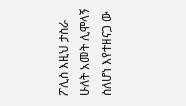ፖሊስ እዚህ ታስራ ሁለት አመት ሊሞላኝ ስለሆነ እየተዘናጋ ው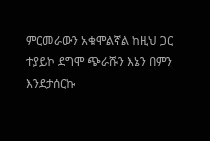ምርመራውን አቁሞልኛል ከዚህ ጋር ተያይኮ ደግሞ ጭራሹን እኔን በምን እንደታሰርኩ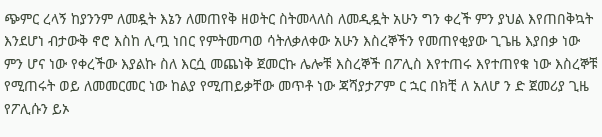ጭምር ረላኝ ከያንንም ለመዷት እኔን ለመጠየቅ ዘወትር ስትመላለስ ለመዲዷት አሁን ግን ቀረች ምን ያህል እየጠበቅኳት እንደሆነ ብታውቅ ኖሮ እስከ ሊጧ ነበር የምትመጣወ ሳትለቃለቀው አሁን እስረኞችን የመጠየቂያው ጊጌዜ እያበቃ ነው ምን ሆና ነው የቀረችው እያልኩ ስለ እርሷ መጨነቅ ጀመርኩ ሌሎቹ እስረኞች በፖሊስ እየተጠሩ እየተጠየቁ ነው እስረኞቹ የሚጠሩት ወይ ለመመርመር ነው ከልያ የሚጠይቃቸው መጥቶ ነው ጃሻያታፖም ር ኋር በክቺ ለ አለሆ ን ድ ጀመሪያ ጊዜ የፖሊሱን ይኦ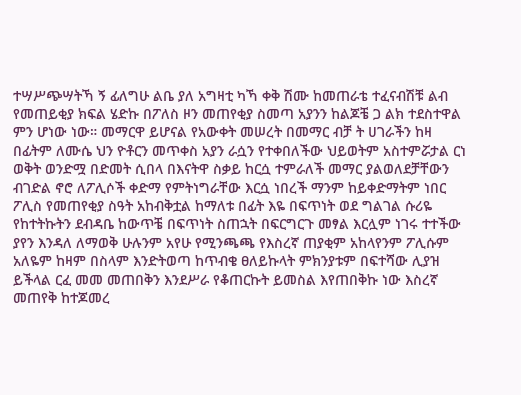ተሣሥጭሣትኻ ኝ ፊለግሁ ልቤ ያለ አግዛቲ ካኻ ቀቅ ሽሙ ከመጠራቴ ተፈናብሽቹ ልብ የመጠይቂያ ክፍል ሄድኩ በፖለስ ዞን መጠየቂያ ስመጣ አያንን ከልጆቼ ጋ ልክ ተደስተዋል ምን ሆነው ነው። መማርዋ ይሆናል የአውቀት መሠረት በመማር ብቻ ት ሀገራችን ከዛ በፊትም ለሙሴ ህን ዮቶርን መጥቀስ አያን ራሷን የተቀበለችው ህይወትም አስተምሯታል ርነ ወቅት ወንድሟ በድመት ሲበላ በእናትዋ ስቃይ ከርሷ ተምራለች መማር ያልወለደቻቸውን ብገድል ኖሮ ለፖሊሶች ቀድማ የምትነግራቸው እርሷ ነበረች ማንም ከይቀድማትም ነበር ፖሊስ የመጠየቂያ ስዓት አከብቅቷል ከማለቱ በፊት እዬ በፍጥነት ወደ ግልገል ሱሪዬ የከተትኩትን ደብዳቤ ከውጥቼ በፍጥነት ስጠኋት በፍርግርጉ መፃል እርሏም ነገሩ ተተችው ያየን እንዳለ ለማወቅ ሁሉንም አየሁ የሚንጫጫ የእስረኛ ጠያቂም አከላየንም ፖሊሱም አለዬም ከዛም በስላም እንድትወጣ ከጥብቄ ፀለይኩላት ምክንያቱም በፍተሻው ሊያዝ ይችላል ርፈ መመ መጠበቅን እንደሥራ የቆጠርኩት ይመስል እየጠበቅኩ ነው እስረኛ መጠየቅ ከተጆመረ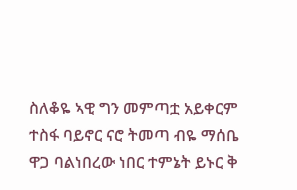ስለቆዬ ኣዊ ግን መምጣቷ አይቀርም ተስፋ ባይኖር ናሮ ትመጣ ብዬ ማሰቤ ዋጋ ባልነበረው ነበር ተምኔት ይኑር ቅ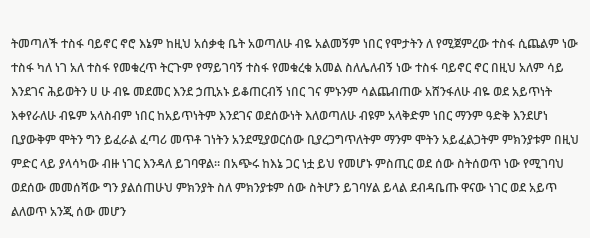ትመጣለች ተስፋ ባይኖር ኖሮ እኔም ከዚህ አሰቃቂ ቤት አወጣለሁ ብዬ አልመኝም ነበር የሞታትን ለ የሚጀምረው ተስፋ ሲጨልም ነው ተስፋ ካለ ነገ አለ ተስፋ የመቁረጥ ትርጉም የማይገባኝ ተስፋ የመቁረቁ አመል ስለሌለብኝ ነው ተስፋ ባይኖር ኖር በዚህ አለም ሳይ እንደገና ሕይወትን ሀ ሁ ብዬ መደመር እንደ ኃጢአኑ ይቆጠርብኝ ነበር ገና ምኑንም ሳልጨብጠው አሸንፋለሁ ብዬ ወደ አይጥነት እቀየራለሁ ብዬም አላስብም ነበር ከአይጥነትም እንደገና ወደሰውነት እለወጣለሁ ብዩም አላቅድም ነበር ማንም ዓድቅ እንደሆነ ቢያውቅም ሞትን ግን ይፈራል ፈጣሪ መጥቶ ገነትን አንደሚያወርሰው ቢያረጋግጥለትም ማንም ሞትን አይፈልጋትም ምክንያቱም በዚህ ምድር ላይ ያላሳካው ብዙ ነገር እንዳለ ይገባዋል። በአጭሩ ከእኔ ጋር ነቷ ይህ የመሆኑ ምስጢር ወደ ሰው ስትሰወጥ ነው የሚገባህ ወደሰው መመሰሻው ግን ያልሰጠሁህ ምክንያት ስለ ምክንያቱም ሰው ስትሆን ይገባሃል ይላል ደብዳቤጡ ዋናው ነገር ወደ አይጥ ልለወጥ አንጂ ሰው መሆን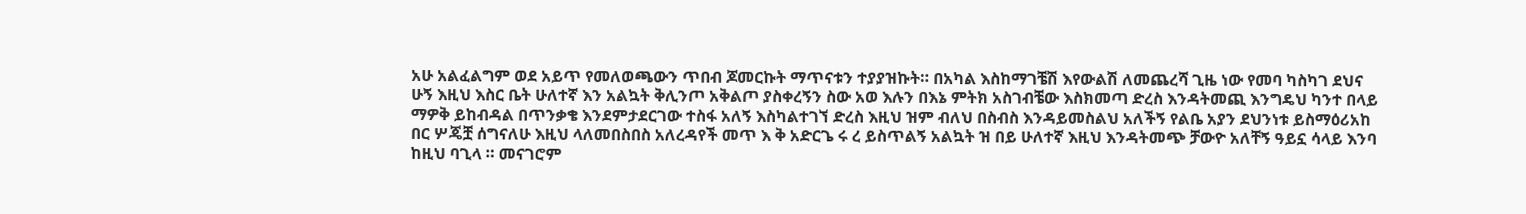አሁ አልፈልግም ወደ አይጥ የመለወጫውን ጥበብ ጆመርኩት ማጥናቱን ተያያዝኩት። በአካል እስከማገቼሽ እየውልሽ ለመጨረሻ ጊዜ ነው የመባ ካስካገ ደህና ሁኝ እዚህ እስር ቤት ሁለተኛ እን አልኳት ቅሊንጦ አቅልጦ ያስቀረኝን ስው አወ እሉን በእኔ ምትክ አስገብቼው እስክመጣ ድረስ እንዳትመጪ እንግዴህ ካንተ በላይ ማዎቅ ይከብዳል በጥንቃቄ እንደምታደርገው ተስፋ አለኝ እስካልተገኘ ድረስ እዚህ ዝም ብለህ በስብስ እንዳይመስልህ አለችኝ የልቤ አያን ደህንነቱ ይስማዕሪአከ በር ሦጄቿ ሰግናለሁ እዚህ ላለመበስበስ አለረዳየች መጥ እ ቅ አድርጌ ሩ ረ ይስጥልኝ አልኳት ዝ በይ ሁለተኛ እዚህ እንዳትመጭ ቻውዮ አለቸኝ ዓይኗ ሳላይ እንባ ከዚህ ባጊላ ። መናገሮም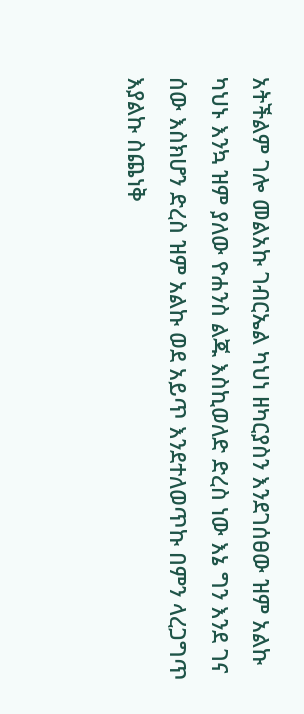አትችልም ገሎ መልአኩ ገብርኤል ካህነ ዘካርያስን እንደገሰፀው ዝም አልኩ ካህኑ እንኳ ዝም ያለው ዮሐንስ ልጁ እስኪወለድ ድረስ ነው እኔ ግን እንደ ገና ሰው እስክሆን ድረስ ዝም አልኩ ወደ አይጥ እንደተለወጥኩ በምን ላረጋግጥ እያልኩ ስጨነቅ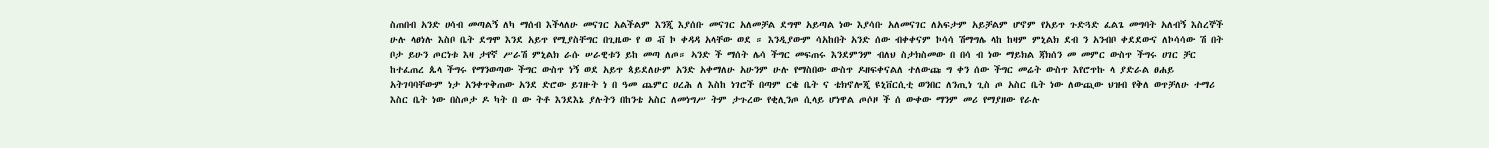ስጠበብ አንድ ሀሳብ መጣልኝ ለካ ማሰብ እችላለሁ መናገር አልችልም እንጂ እያሰቡ መናገር አለመቻል ደግሞ አይጣል ነው እያሳቡ አለመናገር ለአፍታም አይቻልም ሆኖም የአይጥ ጉድጓድ ፈልጌ መግባት አለብኝ እስረኞች ሁሉ ላፀነሉ እስቦ ቤት ደግሞ እንደ አይጥ የሚያስቸግር በጊዜው የ ወ ቭ ኮ ቀዳዳ አላቸው ወደ ። እንዲያውም ሳአከበት አንድ ሰው ብቀቀናም ኮሳሳ ሽማግሌ ላከ ከዛም ምኒልክ ደብ ን አንብቦ ቀደደውና ለኮሳሳው ሽ በት ቦታ ይሁን ጦርነቱ እዛ ታየኛ ሥራሽ ምኒልክ ራሱ ሠራዊቱን ይከ መጣ ለጦ። ኣንድ ች ማሰት ሌሳ ችግር መፍጠሩ እንደምንም ብለህ ስታክስመው በ በሳ ብ ነው ማይክል ጃክሰን መ መምር ውስጥ ችግሩ ሀገር ቻር ከተፈጠረ ጴላ ችግሩ የማንወጣው ችግር ውስጥ ነኝ ወደ አይጥ ጳይደለሁም አንድ አቀማለሁ አሁንም ሁሉ የማስበው ውስጥ ዶዘፍቀናልለ ተለውጩ ግ ቀን ሰው ችግር መሬት ውስጥ እየሮጥኩ ላ ያድራል ፀሐይ አትገባባቸውም ነታ አንቀጥቅጠው አንደ ድሮው ይገዙት ነ በ ዓመ ጨምር ሀረሕ ለ እስከ ነገሮች በጣም ርቄ ቤት ና ቴክኖሎጂ ዩኒቨርሲቲ ወንበር ለንጢነ ጊስ ጦ አስር ቤት ነው ለውጪው ህዝብ የቅለ ወጥቻለሁ ተማሪ እስር ቤት ነው በስጦታ ዶ ካት በ ው ትቶ እንደእኔ ያሉትን በከንቴ አስር ለመነግሥ ትም ታጉረው የቂሊንጦ ሲላይ ሆነዋል ጦሶዞ ች ሰ ውቀው ማንም መሪ የማያዘው የራሉ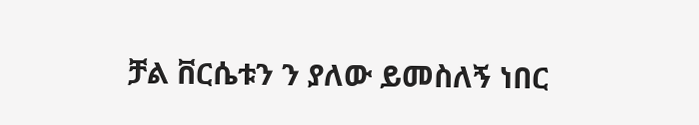ቻል ቨርሴቱን ን ያለው ይመስለኝ ነበር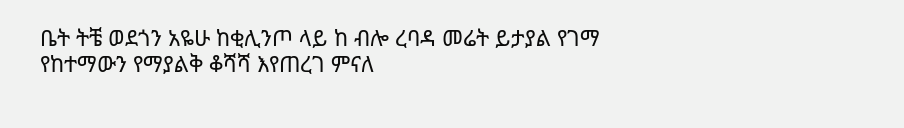ቤት ትቼ ወደጎን አዬሁ ከቂሊንጦ ላይ ከ ብሎ ረባዳ መሬት ይታያል የገማ የከተማውን የማያልቅ ቆሻሻ እየጠረገ ምናለ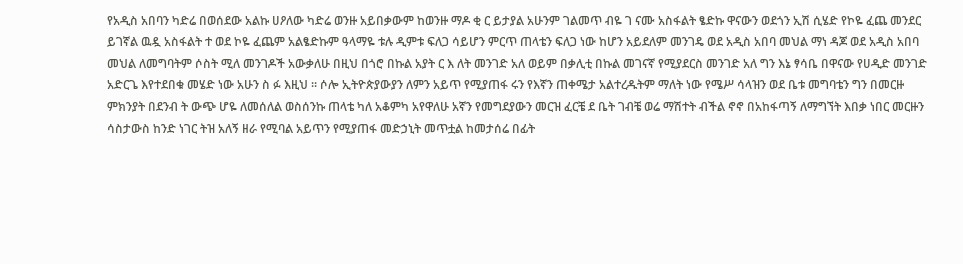የአዲስ አበባን ካድሬ በወሰደው አልኩ ሀዖለው ካድሬ ወንዙ አይበቃውም ከወንዙ ማዶ ቂ ር ይታያል አሁንም ገልመጥ ብዬ ገ ናሙ አስፋልት ፄድኩ ዋናውን ወደጎን ኢሽ ሲሄድ የኮዬ ፈጨ መንደር ይገኛል ዉዷ አስፋልት ተ ወደ ኮዬ ፈጨም አልፄድኩም ዓላማዬ ቱሉ ዲምቱ ፍለጋ ሳይሆን ምርጥ ጠላቴን ፍለጋ ነው ከሆን አይደለም መንገዴ ወደ አዲስ አበባ መህል ማነ ዳጆ ወደ አዲስ አበባ መህል ለመግባትም ሶስት ሚለ መንገዶች አውቃለሁ በዚህ በጎሮ በኩል አያት ር እ ለት መንገድ አለ ወይም በቃሊቲ በኩል መገናኛ የሚያደርስ መንገድ አለ ግን እኔ ፃሳቤ በዋናው የሀዲድ መንገድ አድርጌ እየተደበቁ መሄድ ነው አሁን ስ ፉ እዚህ ። ሶሎ ኢትዮጵያውያን ለምን አይጥ የሚያጠፋ ሩን የእኛን ጠቀሜታ አልተረዱትም ማለት ነው የሜሥ ሳላዝን ወደ ቤቱ መግባቴን ግን በመርዙ ምክንያት በደንብ ት ውጭ ሆዬ ለመሰለል ወስሰንኩ ጠላቴ ካለ አቆምካ አየዋለሁ አኛን የመግደያውን መርዝ ፈርቼ ደ ቤት ገብቼ ወሬ ማሽተት ብችል ኖኖ በአከፋጣኝ ለማግኘት እበቃ ነበር መርዙን ሳስታውስ ከንድ ነገር ትዝ አለኝ ዘራ የሚባል አይጥን የሚያጠፋ መድኃኒት መጥቷል ከመታሰሬ በፊት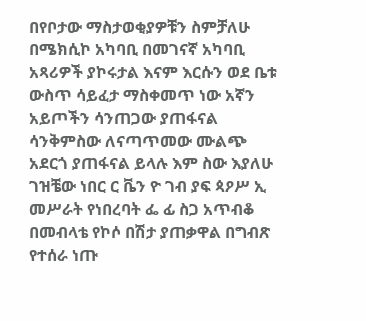በየቦታው ማስታወቂያዎቹን ስምቻለሁ በሜክሲኮ አካባቢ በመገናኛ አካባቢ አጻሪዎች ያኮሩታል እናም እርሱን ወደ ቤቱ ውስጥ ሳይፈታ ማስቀመጥ ነው አኛን አይጦችን ሳንጠጋው ያጠፋናል ሳንቅምስው ለናጣጥመው ሙልጭ አደርጎ ያጠፋናል ይላሉ እም ስው እያለሁ ገዝቼው ነበር ር ቬን ዮ ገብ ያፍ ጳዖሥ ኢ መሥራት የነበረባት ፌ ፊ ስጋ አጥብቆ በመብላቴ የኮሶ በሽታ ያጠቃዋል በግብጽ የተሰራ ነጡ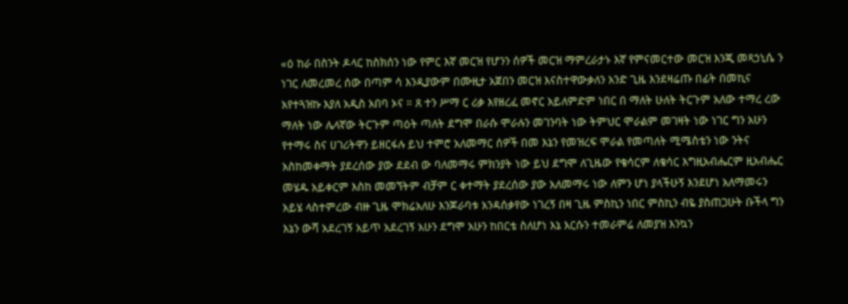«ዕ ከራ በስንት ዶላር ከስክሰን ነው የምር እኛ መርዝ የሆንን ሰዎች መርዝ ማምረራታኑ እኛ የምናመርተው መርዝ እንጂ መጻኃኒሴ ን ነገር ለመረመረ ሰው በጣም ሳ እንዲያውም በሙዚታ አጀበን መርዝ እናስተዋውቃለን አንድ ጊዜ እንደዛሬጡ በፊት በመኪና አየተጓዝኩ እያለ አዲስ አበባ ኦና ። ጸ ተን ሥማ ር ሪቃ እየዘረፈ መኖር አይለምድም ነበር በ ማለት ሁለት ትርጉም አለው ተማረ ረው ማለት ነው ሌላኛው ትርጉም ጣዕት ጣለት ደግሞ በራሱ ሞራሉን መገንባት ነው ትምህር ሞራልም መገዛት ነው ነገር ግን አሁን የተማሩ ስና ሀገሪትዋን ይዘርፋሉ ይህ ተምሮ አለመማር ሰዎች በመ እኔን የመዝረፍ ሞራል የመጣለት ሚሜስቴን ነው ንትና አስከመቀማት ያደረሰው ያው ደደብ ው ባለመማሩ ምክንያት ነው ይህ ደግሞ ለጊዜው የቄሳርም ለቄሳር እግዚአብሔርም ዚአብሔር መሄዱ አይቀርም እስከ መመኘትም ብቻም ር ቀተማት ያደረሰው ያው አለመማሩ ነው ለምን ሆነ ያላችሁኝ እንደሆነ አለማመሩን አይሄ ላስተምረው ብዙ ጊዜ ሞክሬአለሁ እንጆራባቱ አንዳሰቃየው ነገረኝ በዛ ጊዜ ምስኪን ነበር ምስኪን ብዬ ያስጠጋሁት ቡችላ ግን እኔን ውሻ አደረገኝ አይጥ አደረገኝ አሁን ደግሞ አሁን ከበርቴ ስለሆነ እኔ እርሱን ተመራምሬ ለመያዝ እንኳን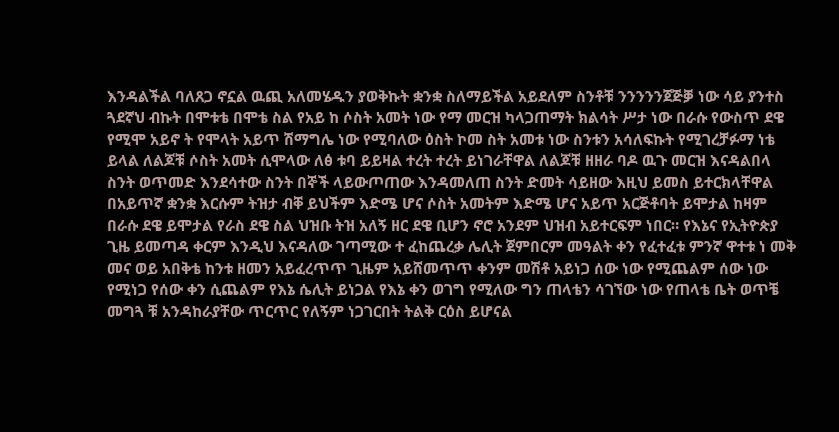እንዳልችል ባለጸጋ ኖኗል ዉጪ አለመሄዱን ያወቅኩት ቋንቋ ስለማይችል አይደለም ስንቶቹ ንንንንንጀጅቓ ነው ሳይ ያንተስ ጓደኛህ ብኩት በሞቱቴ በሞቴ ስል የአይ ከ ሶስት አመት ነው የማ መርዝ ካላጋጠማት ክልሳት ሥታ ነው በራሱ የውስጥ ደዌ የሚሞ አይኖ ት የሞላት አይጥ ሽማግሌ ነው የሚባለው ዕስት ኮመ ስት አመቱ ነው ስንቱን አሳለፍኩት የሚገረቻፉማ ነቴ ይላል ለልጆቹ ሶስት አመት ሲሞላው ለፅ ቱባ ይይዛል ተረት ተረት ይነገራቸዋል ለልጆቹ ዘዘራ ባዶ ዉጉ መርዝ እናዳልበላ ስንት ወጥመድ እንደሳተው ስንት በኞች ላይውጦጠው እንዳመለጠ ስንት ድመት ሳይዘው እዚህ ይመስ ይተርክላቸዋል በአይጥኛ ቋንቋ እርሱም ትዝታ ብቐ ይህችም እድሜ ሆና ሶስት አመትም እድሜ ሆና አይጥ አርጅቶባት ይሞታል ከዛም በራሱ ደዌ ይሞታል የራስ ደዌ ስል ህዝቡ ትዝ አለኝ ዘር ደዌ ቢሆን ኖሮ አንደም ህዝብ አይተርፍም ነበር። የእኔና የኢትዮጵያ ጊዜ ይመጣዳ ቀርም እንዲህ እናዳለው ገጣሚው ተ ፈከጨረቃ ሌሊት ጀምበርም መዓልት ቀን የፈተፈቱ ምንኛ ዋተቱ ነ መቅ መና ወይ አበቅቴ ከንቱ ዘመን አይፈረጥጥ ጊዜም አይሸመጥጥ ቀንም መሽቶ አይነጋ ሰው ነው የሚጨልም ሰው ነው የሚነጋ የሰው ቀን ሲጨልም የእኔ ሴሊት ይነጋል የእኔ ቀን ወገግ የሚለው ግን ጠላቴን ሳገኘው ነው የጠላቴ ቤት ወጥቼ መግጓ ቹ አንዳከራያቸው ጥርጥር የለኝም ነጋገርበት ትልቅ ርዕስ ይሆናል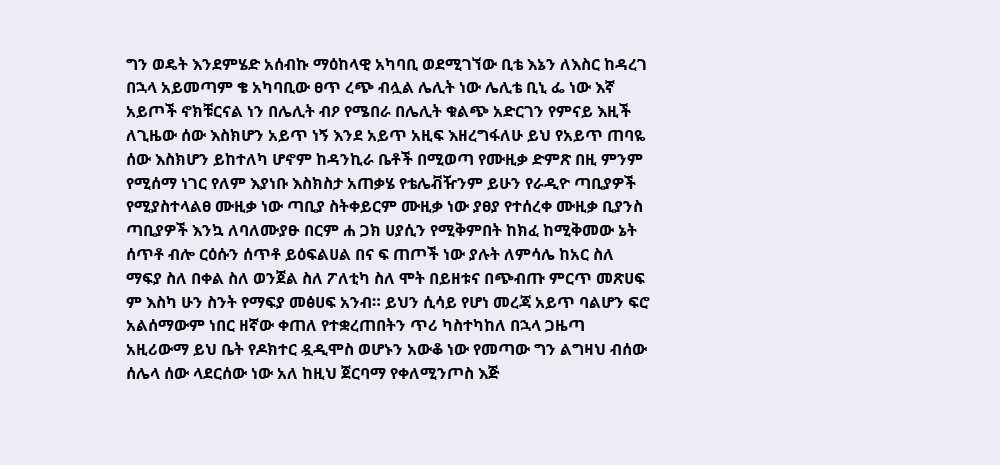ግን ወዴት እንደምሄድ አሰብኩ ማዕከላዊ አካባቢ ወደሚገኘው ቢቴ እኔን ለእስር ከዳረገ በኋላ አይመጣም ቄ አካባቢው ፀጥ ረጭ ብሏል ሌሊት ነው ሌሊቴ ቢኒ ፌ ነው እኛ አይጦች ኖክቹርናል ነን በሌሊት ብዖ የሜበራ በሌሊት ቁልጭ አድርገን የምናይ እዚች ለጊዜው ሰው እስክሆን አይጥ ነኝ እንደ አይጥ አዚፍ እዘረግፋለሁ ይህ የአይጥ ጠባዬ ሰው እስክሆን ይከተለካ ሆኖም ከዳንኪራ ቤቶች በሚወጣ የሙዚቃ ድምጽ በዚ ምንም የሚሰማ ነገር የለም እያነቡ እስክስታ አጠቃሄ የቴሌቭዥንም ይሁን የራዲዮ ጣቢያዎች የሚያስተላልፀ ሙዚቃ ነው ጣቢያ ስትቀይርም ሙዚቃ ነው ያፀያ የተሰረቀ ሙዚቃ ቢያንስ ጣቢያዎች እንኳ ለባለሙያፁ በርም ሐ ጋክ ሀያሲን የሚቅምበት ከክፈ ከሚቅመው ኔት ሰጥቶ ብሎ ርዕሱን ሰጥቶ ይዕፍልሀል በና ፍ ጠጦች ነው ያሉት ለምሳሌ ከአር ስለ ማፍያ ስለ በቀል ስለ ወንጀል ስለ ፖለቲካ ስለ ሞት በይዘቱና በጭብጡ ምርጥ መጽሀፍ ም እስካ ሁን ስንት የማፍያ መፅሀፍ አንብ። ይህን ሲሳይ የሆነ መረጃ አይጥ ባልሆን ፍሮ አልሰማውም ነበር ዘኛው ቀጠለ የተቋረጠበትን ጥሪ ካስተካከለ በኋላ ጋዜጣ አዚሪውማ ይህ ቤት የዶክተር ዷዲሞስ ወሆኑን አውቆ ነው የመጣው ግን ልግዛህ ብሰው ሰሌላ ሰው ላደርሰው ነው አለ ከዚህ ጀርባማ የቀለሚንጦስ እጅ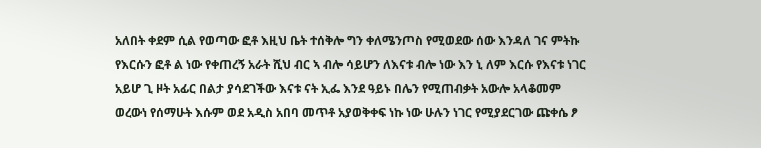አለበት ቀደም ሲል የወጣው ፎቶ እዚህ ቤት ተሰቅሎ ግን ቀለሜንጦስ የሚወደው ሰው እንዳለ ገና ምትኩ የእርሱን ፎቶ ል ነው የቀጠረኝ አራት ሺህ ብር ኣ ብሎ ሳይሆን ለእናቱ ብሎ ነው እን ኒ ለም እርሱ የእናቱ ነገር አይሆ ጊ ዞት አፊር በልታ ያሳደገችው እናቱ ናት ኢፌ እንደ ዓይኑ በሌን የሚጠብቃት አውሎ አላቆመም ወረውነ የሰማሁት እሱም ወደ አዲስ አበባ መጥቶ አያወቅቀፍ ነኩ ነው ሁሉን ነገር የሚያደርገው ጩቀሴ ፆ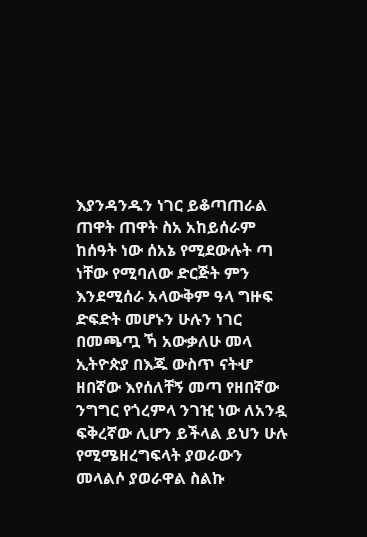እያንዳንዱን ነገር ይቆጣጠራል ጠዋት ጠዋት ስአ አከይሰራም ከሰዓት ነው ሰአኔ የሚደውሉት ጣ ነቸው የሚባለው ድርጅት ምን እንደሚሰራ አላውቅም ዓላ ግዙፍ ድፍድት መሆኑን ሁሉን ነገር በመጫጧ ኻ አውቃለሁ መላ ኢትዮጵያ በእጁ ውስጥ ናትሇ ዘበኛው እየሰለቸኝ መጣ የዘበኛው ንግግር የጎረምላ ንገዢ ነው ለአንዷ ፍቅረኛው ሊሆን ይችላል ይህን ሁሉ የሚሜዘረግፍላት ያወራውን መላልሶ ያወራዋል ስልኩ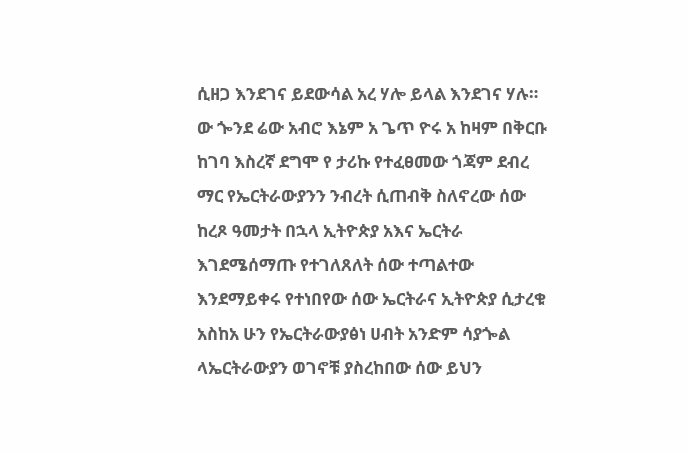ሲዘጋ እንደገና ይደውሳል አረ ሃሎ ይላል እንደገና ሃሉ። ው ጐንደ ሬው አብሮ እኔም አ ጌጥ ዮሩ አ ከዛም በቅርቡ ከገባ እስረኛ ደግሞ የ ታሪኩ የተፈፀመው ጎጃም ደብረ ማር የኤርትራውያንን ንብረት ሲጠብቅ ስለኖረው ሰው ከረጾ ዓመታት በኋላ ኢትዮጵያ አእና ኤርትራ እገደሜሰማጡ የተገለጸለት ሰው ተጣልተው እንደማይቀሩ የተነበየው ሰው ኤርትራና ኢትዮጵያ ሲታረቁ አስከአ ሁን የኤርትራውያፅነ ሀብት አንድም ሳያጐል ላኤርትራውያን ወገኖቹ ያስረከበው ሰው ይህን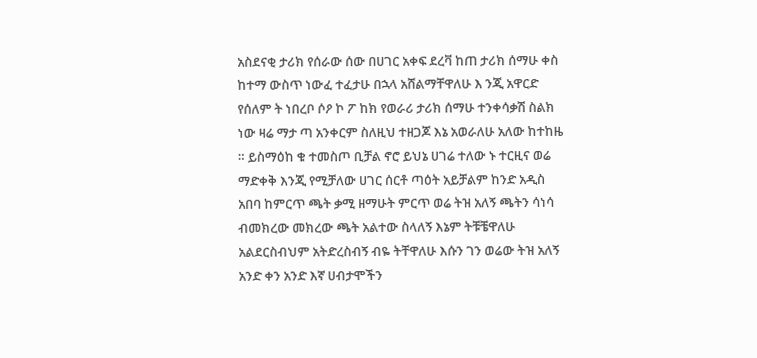አስደናቂ ታሪክ የሰራው ሰው በሀገር አቀፍ ደረቫ ከጠ ታሪክ ሰማሁ ቀስ ከተማ ውስጥ ነውፈ ተፈታሁ በኋላ አሸልማቸዋለሁ እ ንጂ አዋርድ የሰለም ት ነበረቦ ሶዖ ኮ ፖ ከክ የወራሪ ታሪክ ሰማሁ ተንቀሳቃሽ ስልክ ነው ዛሬ ማታ ጣ አንቀርም ስለዚህ ተዘጋጆ እኔ አወራለሁ አለው ከተከዜ ። ይስማዕከ ቁ ተመስጦ ቢቻል ኖሮ ይህኔ ሀገሬ ተለው ኑ ተርዚና ወሬ ማድቀቅ እንጂ የሚቻለው ሀገር ሰርቶ ጣዕት አይቻልም ከንድ አዲስ አበባ ከምርጥ ጫት ቃሚ ዘማሁት ምርጥ ወሬ ትዝ አለኝ ጫትን ሳነሳ ብመክረው መክረው ጫት አልተው ስላለኝ እኔም ትቹቼዋለሁ አልደርስብህም አትድረስብኝ ብዬ ትቸዋለሁ እሱን ገን ወሬው ትዝ አለኝ አንድ ቀን አንድ እኛ ሀብታሞችን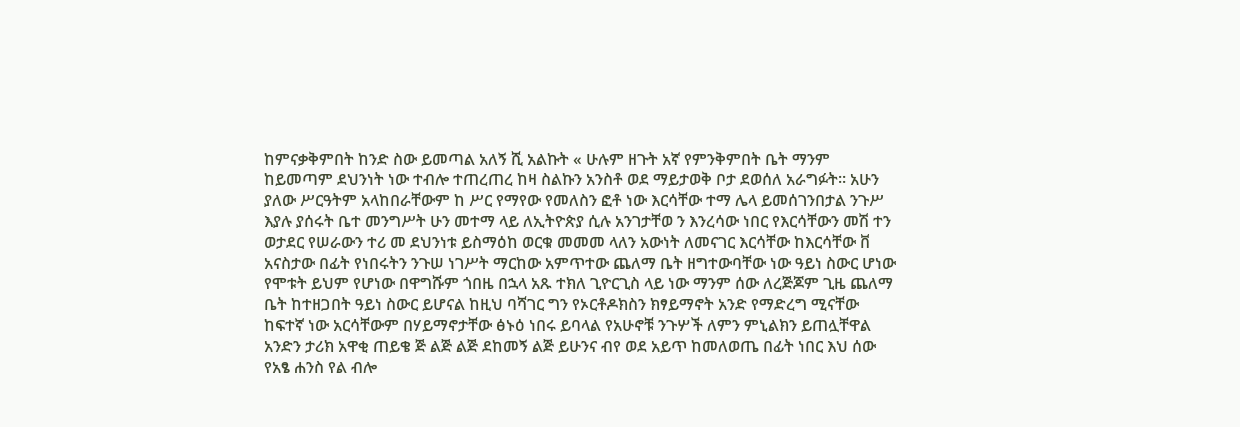ከምናቃቅምበት ከንድ ስው ይመጣል አለኝ ሺ አልኩት « ሁሉም ዘጉት አኛ የምንቅምበት ቤት ማንም ከይመጣም ደህንነት ነው ተብሎ ተጠረጠረ ከዛ ስልኩን አንስቶ ወደ ማይታወቅ ቦታ ደወሰለ አራግፉት። አሁን ያለው ሥርዓትም አላከበራቸውም ከ ሥር የማየው የመለስን ፎቶ ነው እርሳቸው ተማ ሌላ ይመሰገንበታል ንጉሥ እያሉ ያሰሩት ቤተ መንግሥት ሁን መተማ ላይ ለኢትዮጵያ ሲሉ አንገታቸወ ን እንረሳው ነበር የእርሳቸውን መሽ ተን ወታደር የሠራውን ተሪ መ ደህንነቱ ይስማዕከ ወርቁ መመመ ላለን አውነት ለመናገር እርሳቸው ከእርሳቸው ቨ አናስታው በፊት የነበሩትን ንጉሠ ነገሥት ማርከው አምጥተው ጨለማ ቤት ዘግተውባቸው ነው ዓይነ ስውር ሆነው የሞቱት ይህም የሆነው በዋግሹም ጎበዜ በኋላ አጹ ተክለ ጊዮርጊስ ላይ ነው ማንም ሰው ለረጅጆም ጊዜ ጨለማ ቤት ከተዘጋበት ዓይነ ስውር ይሆናል ከዚህ ባሻገር ግን የኦርቶዶክስን ክፃይማኖት አንድ የማድረግ ሚናቸው ከፍተኛ ነው አርሳቸውም በሃይማኖታቸው ፅኑዕ ነበሩ ይባላል የአሁኖቹ ንጉሦች ለምን ምኒልክን ይጠሏቸዋል አንድን ታሪክ አዋቂ ጠይቄ ጅ ልጅ ልጅ ደከመኝ ልጅ ይሁንና ብየ ወደ አይጥ ከመለወጤ በፊት ነበር እህ ሰው የአፄ ሐንስ የል ብሎ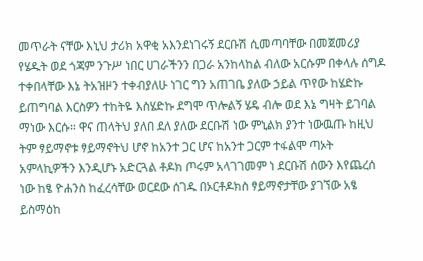መጥራት ናቸው እኒህ ታሪክ አዋቂ አእንደነገሩኝ ደርቡሽ ሲመጣባቸው በመጀመሪያ የሄዱት ወደ ጎጃም ንጉሥ ነበር ሀገራችንን በጋራ አንከላከል ብለው አርሱም በቀላሉ ሰግዶ ተቀበላቸው እኔ ትአዝዞን ተቀብያለሁ ነገር ግን አጠገቤ ያለው ኃይል ጥየው ከሄድኩ ይጠግባል እርስዎን ተከትዬ እስሄድኩ ደግሞ ጥሎልኝ ሄዴ ብሎ ወደ እኔ ግዛት ይገባል ማነው እርሱ። ዋና ጠላትህ ያለበ ደለ ያለው ደርቡሽ ነው ምኒልክ ያንተ ነውዉጡ ከዚህ ትም ፃይማኖቱ ፃይማኖትህ ሆኖ ከአንተ ጋር ሆና ከአንተ ጋርም ተፋልሞ ጣኦት አምላኪዎችን እንዲሆኑ አድርጓል ቶዶክ ጦሩም አላገገመም ነ ደርቡሽ ሰውን እየጨረሰ ነው ከፄ ዮሐንስ ከፈረሳቸው ወርደው ሰገዱ በኦርቶዶክስ ፃይማኖታቸው ያገኘው አፄ ይስማዕከ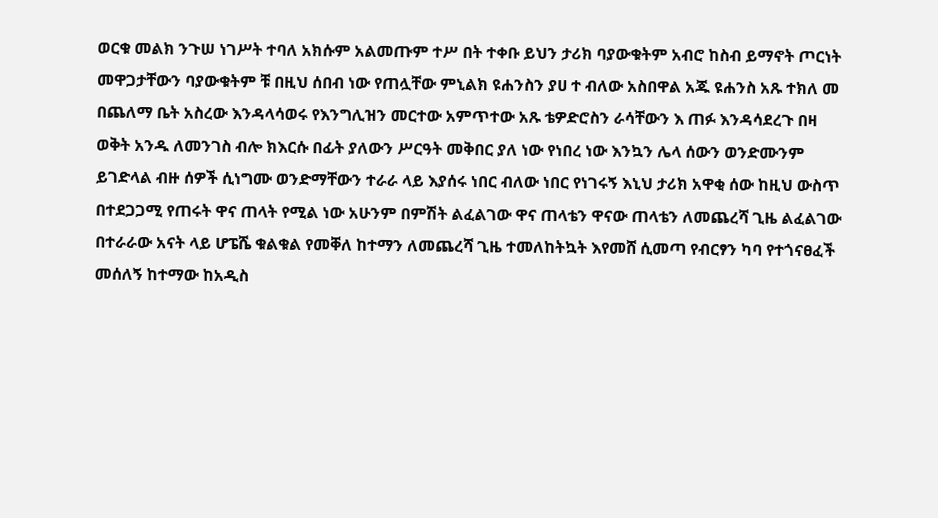ወርቁ መልክ ንጉሠ ነገሥት ተባለ አክሱም አልመጡም ተሥ በት ተቀቡ ይህን ታሪክ ባያውቁትም አብሮ ከስብ ይማኖት ጦርነት መዋጋታቸውን ባያውቁትም ቹ በዚህ ሰበብ ነው የጠሏቸው ምኒልክ ዩሐንስን ያሀ ተ ብለው አስበዋል አጁ ዩሐንስ አጹ ተክለ መ በጨለማ ቤት አስረው እንዳላሳወሩ የእንግሊዝን መርተው አምጥተው አጹ ቴዎድሮስን ራሳቸውን እ ጠፉ እንዳሳደረጉ በዛ ወቅት አንዱ ለመንገስ ብሎ ክእርሱ በፊት ያለውን ሥርዓት መቅበር ያለ ነው የነበረ ነው እንኳን ሌላ ሰውን ወንድሙንም ይገድላል ብዙ ሰዎች ሲነግሙ ወንድማቸውን ተራራ ላይ እያሰሩ ነበር ብለው ነበር የነገሩኝ እኒህ ታሪክ አዋቂ ሰው ከዚህ ውስጥ በተደጋጋሚ የጠሩት ዋና ጠላት የሚል ነው አሁንም በምሽት ልፈልገው ዋና ጠላቴን ዋናው ጠላቴን ለመጨረሻ ጊዜ ልፈልገው በተራራው አናት ላይ ሆፔሼ ቁልቁል የመቐለ ከተማን ለመጨረሻ ጊዜ ተመለከትኳት እየመሸ ሲመጣ የብርፃን ካባ የተጎናፀፈች መሰለኝ ከተማው ከአዲስ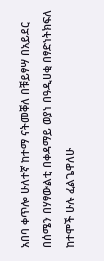አበባ ቀጥሎ ሁለተኛ ከተማ ናትመቐለ በቹይፃሣ በአይደር በሰሜን በሃፃውልቲ በቀዳማይ ወያነ በዓዲሀቂ በፃድነትክፍለ ከተሞች ሁሉ ፈልጌዋለሁ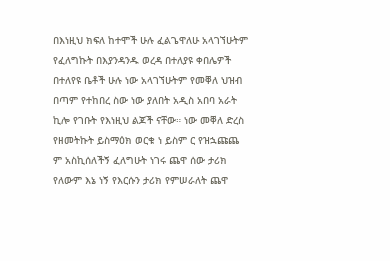በእነዚህ ክፍለ ከተሞች ሁሉ ፈልጌዋለሁ አላገኘሁትም የፈለግኩት በእያንዳንዱ ወረዳ በተለያዩ ቀበሌዎች በተለየዩ ቤቶች ሁሉ ነው አላገኘሁትም የመቐለ ህዝብ በጣም የተከበረ ስው ነው ያለበት አዲስ አበባ አራት ኪሎ የገቡት የእነዚህ ልጆች ናቸው። ነው መቐለ ድረስ የዘመትኩት ይስማዕክ ወርቁ ነ ይስም ር የዝኋጩጨ ም አስኪሰለችኝ ፈለግሁት ነገሩ ጨዋ ሰው ታሪክ የለውም እኔ ነኝ የእርሱን ታሪክ የምሠራለት ጨዋ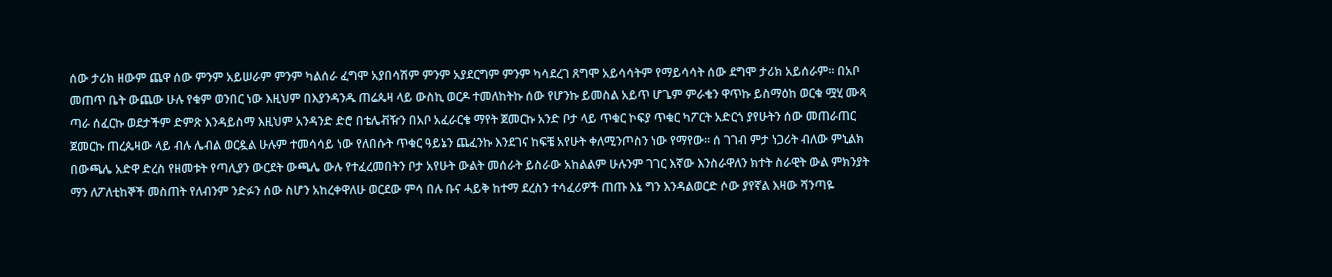ሰው ታሪክ ዘውም ጨዋ ሰው ምንም አይሠራም ምንም ካልሰራ ፈግሞ አያበሳሽም ምንም አያደርግም ምንም ካሳደረገ ጸግሞ አይሳሳትም የማይሳሳት ሰው ደግሞ ታሪክ አይሰራም። በአቦ መጠጥ ቤት ውጨው ሁሉ የቁም ወንበር ነው እዚህም በእያንዳንዱ ጠሬጴዛ ላይ ውስኪ ወርዶ ተመለከትኩ ሰው የሆንኩ ይመስል አይጥ ሆጌም ምራቄን ዋጥኩ ይስማዕከ ወርቁ ሟሂ ሙጻ ጣራ ሰፈርኩ ወደታችም ድምጽ እንዳይስማ እዚህም አንዳንድ ድሮ በቴሌቭዥን በአቦ አፈራርቄ ማየት ጀመርኩ አንድ ቦታ ላይ ጥቁር ኮፍያ ጥቁር ካፖርት አድርጎ ያየሁትን ሰው መጠራጠር ጀመርኩ ጠረጴዛው ላይ ብሉ ሌብል ወርዷል ሁሉም ተመሳሳይ ነው የለበሱት ጥቁር ዓይኔን ጨፈንኩ እንደገና ከፍቼ አየሁት ቀለሚንጦስን ነው የማየው። ሰ ገገብ ምታ ነጋሪት ብለው ምኒልክ በውጫሌ አድዋ ድረስ የዘመቱት የጣሊያን ውርደት ውጫሌ ውሉ የተፈረመበትን ቦታ አየሁት ውልት መሰራት ይስራው አከልልም ሁሉንም ገገር እኛው እንስራዋለን ክተት ስራዊት ውል ምክንያት ማን ለፖለቲከኞች መስጠት የለብንም ንድፉን ሰው ስሆን አከረቀዋለሁ ወርደው ምሳ በሉ ቡና ሓይቅ ከተማ ደረስን ተሳፈሪዎች ጠጡ እኔ ግን እንዳልወርድ ሶው ያየኛል እዛው ሻንጣዬ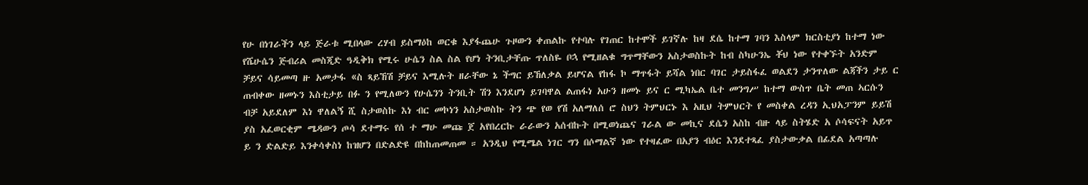የሁ በነገራችን ላይ ጅራቱ ሚበላው ረሃብ ይስማዕከ ወርቁ እያፋጨሁ ጉዞውን ቀጠልኩ የተባሉ የገጠር ከተሞች ይገኛሉ ከዛ ደሴ ከተማ ገባን እስላም ክርስቲያነ ከተማ ነው የሼሁሴን ጅብሪል መስጂድ ዓዲቅክ የሚሩ ሁሴን ስል ስል የሆነ ትንቢታቸጡ ጥለስዬ ቦኋ የሚዘልቁ ግጥማቸውን አስታወስኩት ከብ ስካሁንኤ ቾህ ነው የተቀኙት አንድም ቻይና ሳይመጣ ዙ አመታፋ «ስ ጻይኸሽ ቻይና እሚሉት ዘራቸው ኔ ችግር ይኸለቃል ይሆናል የከፋ ኮ ማጥፋት ይሻል ነበር ባገር ታይስፋፈ ወልደን ታንጥለው ልጃችን ታይ ር ጠብቀው ዘመኑን እስቲታይ በፉ ን የሚለውን የሁሴንን ትንቢት ሽን እንደሆነ ይገባዋል ልጠፋነ አሁን ዘመኑ ይና ር ሚካኤል ቤተ መንግሥ ከተማ ውስጥ ቤት መጠ ኣርሱን ብቻ አይደለም እነ ዋለልኝ ሺ ስታወስኩ እነ ብር መኮነን አስታወስኩ ትን ጭ የወ የሽ አለማለሰ ሮ ስህን ትምህርኑ እ አዚህ ትምህርት የ መስቀል ረዳን ኢህአፓንም ይይሽ ያስ አፈወርቂም ሜዳውን ጦሳ ደተማሩ የሰ ተ ማሁ መጩ ጀ አየበረርኩ ራራውን አሰብኩት በሚወነጨና ገራል ው መኪና ደሴን አስከ ብዙ ላይ ስትሄድ አ ሶሳፍናት አይጥ ይ ን ድልድይ እንቀሳቀስነ ከዝሆን በድልድዩ በከከጠመጠመ ። አንዲህ የሚሜል ነገር ግን በሶማልኛ ነው የተዛፈው በአያን ብዕር እንደተጻፈ ያስታውቃል በፊደል አጣጣሉ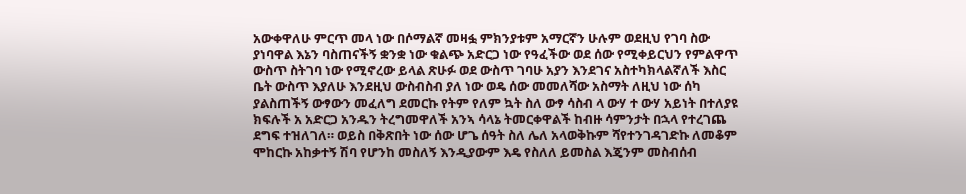አውቀዋለሁ ምርጥ መላ ነው በሶማልኛ መዛፏ ምክንያቱም አማርኛን ሁሉም ወደዚህ የገባ ስው ያነባዋል እኔን ባስጠናችኝ ቋንቋ ነው ቁልጭ አድርጋ ነው የዓፈችው ወደ ሰው የሚቀይርህን የምልዋጥ ውስጥ ስትገባ ነው የሚኖረው ይላል ጽሁፉ ወደ ውስጥ ገባሁ አያን እንደገና አስተካክላልኛለች እስር ቤት ውስጥ እያለሁ እንደዚህ ውስብስብ ያለ ነው ወዴ ሰው መመለሻው አስማት ለዚህ ነው ሰካ ያልስጠችኝ ውፃውን መፈለግ ደመርኩ የትም የለም ኳት ስለ ውፃ ሳስብ ላ ውሃ ተ ውሃ አይነት በተለያዩ ክፍሉች አ አድርጋ አንዱን ትረግመዋለች አንኣ ሳላኔ ትመርቀዋልች ከብዙ ሳምንታት በኋላ የተረገጨ ደግፍ ተዝለገለ። ወይስ በቅጽበት ነው ሰው ሆጌ ሰዓት ስለ ሌለ አላወቅኩም ሻየተንገዳገድኩ ለመቆም ሞከርኩ አከቃተኝ ሽባ የሆንከ መስለኝ እንዲያውም እዴ የስለለ ይመስል እጄንም መስብሰብ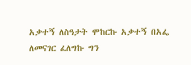አቃተኝ ለስዓታት ሞከርኩ አቃተኝ በአፌ ለመናገር ፈለግኩ ግን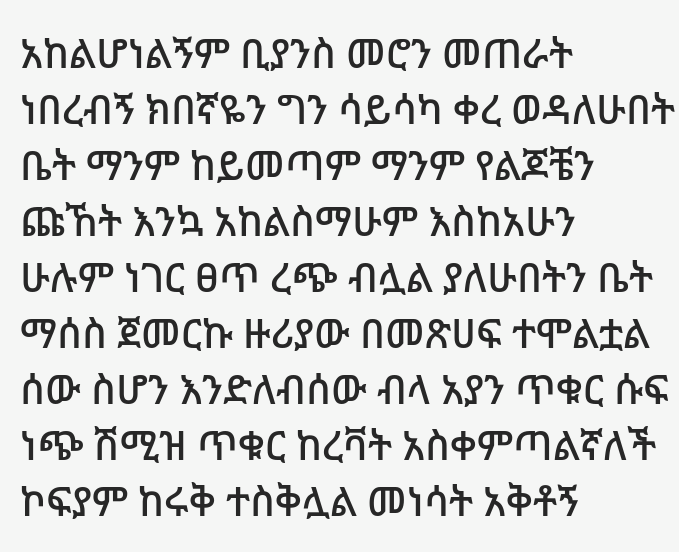አከልሆነልኝም ቢያንስ መሮን መጠራት ነበረብኝ ክበኛዬን ግን ሳይሳካ ቀረ ወዳለሁበት ቤት ማንም ከይመጣም ማንም የልጆቼን ጩኸት እንኳ አከልስማሁም እስከአሁን ሁሉም ነገር ፀጥ ረጭ ብሏል ያለሁበትን ቤት ማሰስ ጀመርኩ ዙሪያው በመጽሀፍ ተሞልቷል ሰው ስሆን እንድለብሰው ብላ አያን ጥቁር ሱፍ ነጭ ሽሚዝ ጥቁር ከረቫት አስቀምጣልኛለች ኮፍያም ከሩቅ ተስቅሏል መነሳት አቅቶኝ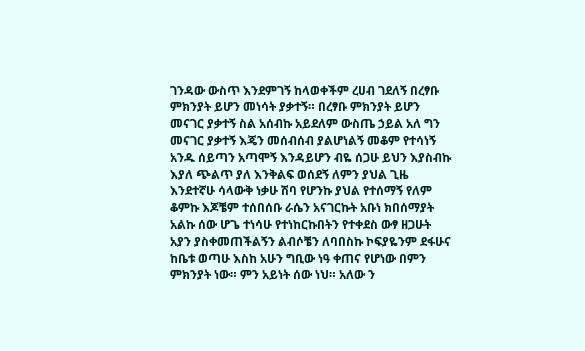ገንዳው ውስጥ እንደምገኝ ከላወቀችም ረሀብ ገደለኝ በረፃቡ ምክንያት ይሆን መነሳት ያቃተኝ። በረፃቡ ምክንያት ይሆን መናገር ያቃተኝ ስል አሰብኩ አይደለም ውስጤ ኃይል አለ ግን መናገር ያቃተኝ እጄን መሰብሰብ ያልሆነልኝ መቆም የተሳነኝ አንዱ ሰይጣን አጣሞኝ እንዳይሆን ብዬ ሰጋሁ ይህን እያስብኩ እያለ ጭልጥ ያለ እንቅልፍ ወሰደኝ ለምን ያህል ጊዜ እንደተኛሁ ሳላውቅ ነቃሁ ሽባ የሆንኩ ያህል የተሰማኝ የለም ቆምኩ እጆቼም ተሰበሰቡ ራሴን አናገርኩት አቡነ ክበሰማያት አልኩ ሰው ሆጌ ተነሳሁ የተነከርኩበትን የተቀደስ ውፃ ዘጋሁት አያን ያስቀመጠችልኝን ልብሶቼን ለባበስኩ ኮፍያዬንም ደፋሁና ከቤቱ ወጣሁ እስከ አሁን ግቢው ነዓ ቀጠና የሆነው በምን ምክንያት ነው። ምን አይነት ሰው ነህ። አለው ን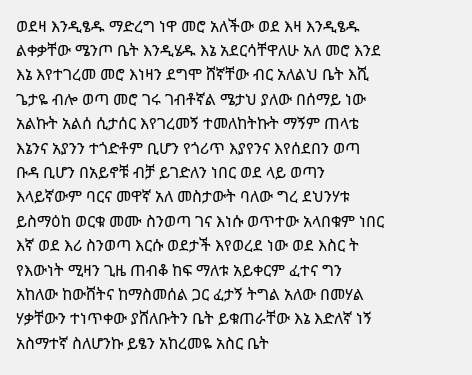ወደዛ እንዲፄዱ ማድረግ ነዋ መሮ አለችው ወደ እዛ እንዲፄዱ ልቀቃቸው ሜንጦ ቤት እንዲሄዱ እኔ አደርሳቸዋለሁ አለ መሮ እንደ እኔ እየተገረመ መሮ እነዛን ደግሞ ሸኛቸው ብር አለልህ ቤት እሺ ጌታዬ ብሎ ወጣ መሮ ገሩ ገብቶኛል ሜታህ ያለው በሰማይ ነው አልኩት አልሰ ሲታሰር እየገረመኝ ተመለከትኩት ማኝም ጠላቴ እኔንና አያንን ተጎድቶም ቢሆን የጎሪጥ እያየንና እየሰደበን ወጣ ቡዳ ቢሆን በአይኖቹ ብቻ ይገድለን ነበር ወደ ላይ ወጣን እላይኛውም ባርና መዋኛ አለ መስታውት ባለው ግረ ደህንሃቱ ይስማዕከ ወርቁ መሙ ስንወጣ ገና እነሱ ወጥተው አላበቁም ነበር እኛ ወደ እሪ ስንወጣ እርሱ ወደታች እየወረደ ነው ወደ እስር ት የእውነት ሚዛን ጊዜ ጠብቆ ከፍ ማለቱ አይቀርም ፈተና ግን አከለው ከውሸትና ከማስመሰል ጋር ፈታኝ ትግል አለው በመሃል ሃቃቸውን ተነጥቀው ያሸለቡትን ቤት ይቁጠራቸው እኔ እድለኛ ነኝ አስማተኛ ስለሆንኩ ይፄን አከረመዬ አስር ቤት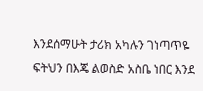እንደሰማሁት ታሪክ አካሉን ገነጣጥዬ ፍትህን በእጄ ልወስድ አስቤ ነበር እንደ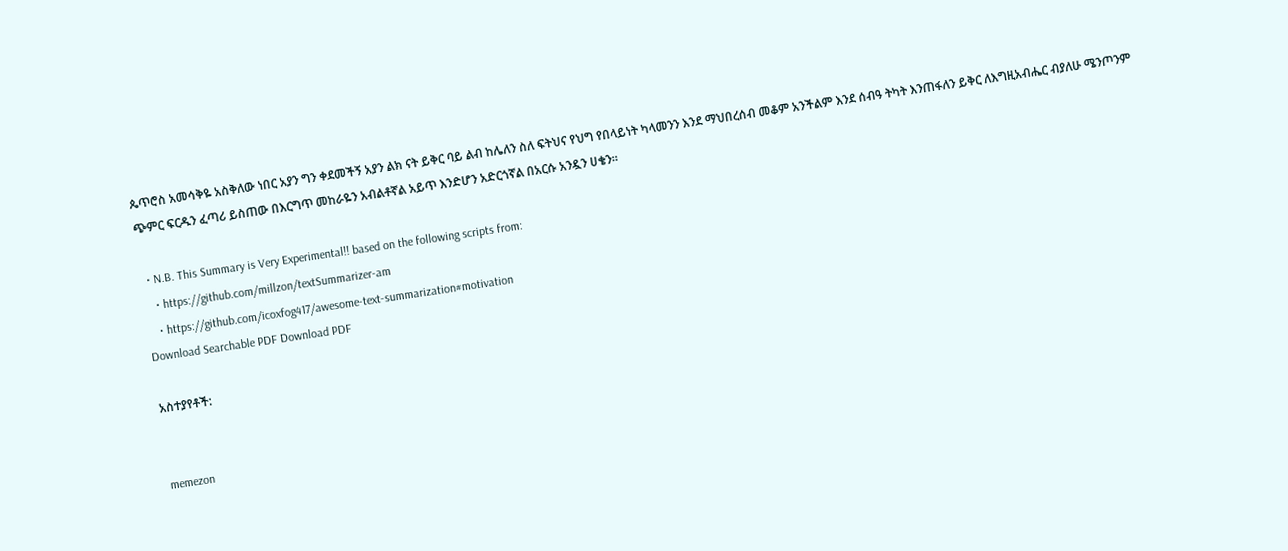ጴጥሮስ አመሳቅዬ አስቅለው ነበር አያን ግን ቀደመችኝ አያን ልክ ናት ይቅር ባይ ልብ ከሌለን ስለ ፍትህና የህግ የበላይነት ካላመንን እንደ ማህበረሰብ መቆም አንችልም እንደ ሰብዓ ትካት እንጠፋለን ይቅር ለእግዚአብሔር ብያለሁ ሜንጦንም ጭምር ፍርዱን ፈጣሪ ይስጠው በእርግጥ መከራዬን አብልቶኛል አይጥ እንድሆን አድርጎኛል በአርሱ አንዷን ሀቄን።

  • N.B. This Summary is Very Experimental!! based on the following scripts from:
    • https://github.com/millzon/textSummarizer-am
    • https://github.com/icoxfog417/awesome-text-summarization#motivation
Download Searchable PDF Download PDF

አስተያየቶች:


memezon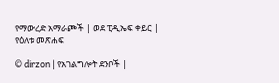የማውረድ አማራጮች | ወደ ፒዲኤፍ ቀይር | የዕለቱ መጽሐፍ

© dirzon | የአገልግሎት ደንቦች |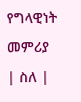የግላዊነት መምሪያ | ስለ |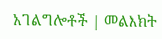አገልግሎቶች | መልእክት